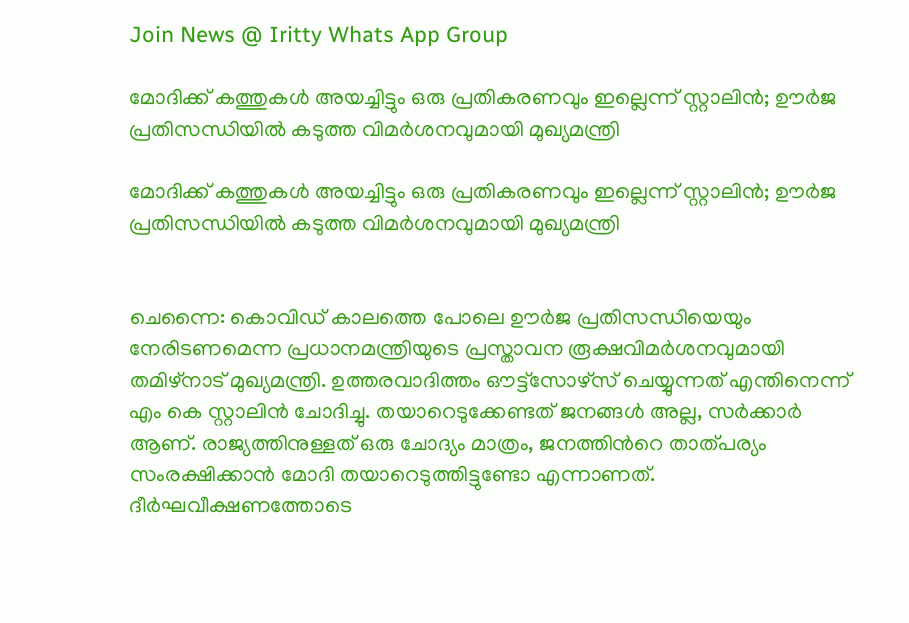Join News @ Iritty Whats App Group

മോദിക്ക് കത്തുകൾ അയച്ചിട്ടും ഒരു പ്രതികരണവും ഇല്ലെന്ന് സ്റ്റാലിൻ; ഊർജ പ്രതിസന്ധിയിൽ കടുത്ത വിമർശനവുമായി മുഖ്യമന്ത്രി

മോദിക്ക് കത്തുകൾ അയച്ചിട്ടും ഒരു പ്രതികരണവും ഇല്ലെന്ന് സ്റ്റാലിൻ; ഊർജ പ്രതിസന്ധിയിൽ കടുത്ത വിമർശനവുമായി മുഖ്യമന്ത്രി


ചെന്നൈ: കൊവിഡ് കാലത്തെ പോലെ ഊർജ പ്രതിസന്ധിയെയും നേരിടണമെന്ന പ്രധാനമന്ത്രിയുടെ പ്രസ്താവന രൂക്ഷവിമർശനവുമായി തമിഴ്നാട് മുഖ്യമന്ത്രി. ഉത്തരവാദിത്തം ഔട്ട്‍സോഴ്‌സ് ചെയ്യുന്നത് എന്തിനെന്ന് എം കെ സ്റ്റാലിൻ ചോദിച്ചു. തയാറെടുക്കേണ്ടത് ജനങ്ങൾ അല്ല, സർക്കാർ ആണ്. രാജ്യത്തിനുള്ളത് ഒരു ചോദ്യം മാത്രം, ജനത്തിന്‍റെ താത്പര്യം സംരക്ഷിക്കാൻ മോദി തയാറെടുത്തിട്ടുണ്ടോ എന്നാണത്. ദീർഘവീക്ഷണത്തോടെ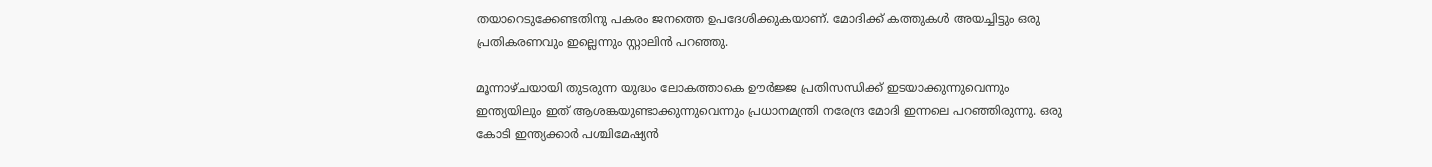തയാറെടുക്കേണ്ടതിനു പകരം ജനത്തെ ഉപദേശിക്കുകയാണ്. മോദിക്ക് കത്തുകൾ അയച്ചിട്ടും ഒരു പ്രതികരണവും ഇല്ലെന്നും സ്റ്റാലിൻ പറഞ്ഞു.

മൂന്നാഴ്ചയായി തുടരുന്ന യുദ്ധം ലോകത്താകെ ഊർജ്ജ പ്രതിസന്ധിക്ക് ഇടയാക്കുന്നുവെന്നും ഇന്ത്യയിലും ഇത് ആശങ്കയുണ്ടാക്കുന്നുവെന്നും പ്രധാനമന്ത്രി നരേന്ദ്ര മോദി ഇന്നലെ പറഞ്ഞിരുന്നു. ഒരു കോടി ഇന്ത്യക്കാർ പശ്ചിമേഷ്യൻ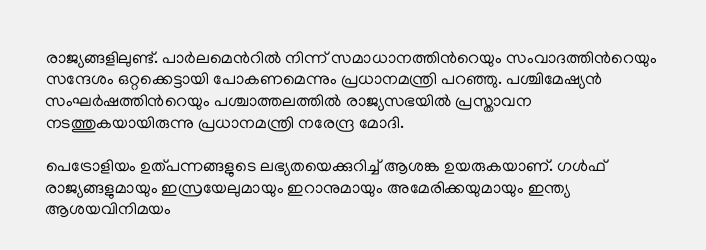രാജ്യങ്ങളിലുണ്ട്. പാർലമെന്‍റിൽ നിന്ന് സമാധാനത്തിന്‍റെയും സംവാദത്തിന്‍റെയും സന്ദേശം ഒറ്റക്കെട്ടായി പോകണമെന്നും പ്രധാനമന്ത്രി പറഞ്ഞു. പശ്ചിമേഷ്യൻ സംഘർഷത്തിന്‍റെയും പശ്ചാത്തലത്തിൽ രാജ്യസഭയിൽ പ്രസ്താവന നടത്തുകയായിരുന്നു പ്രധാനമന്ത്രി നരേന്ദ്ര മോദി.

പെട്രോളിയം ഉത്പന്നങ്ങളുടെ ലഭ്യതയെക്കുറിച്ച് ആശങ്ക ഉയരുകയാണ്. ഗൾഫ് രാജ്യങ്ങളുമായും ഇസ്രയേലുമായും ഇറാനുമായും അമേരിക്കയുമായും ഇന്ത്യ ആശയവിനിമയം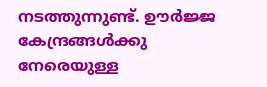നടത്തുന്നുണ്ട്. ഊർജ്ജ കേന്ദ്രങ്ങൾക്കു നേരെയുള്ള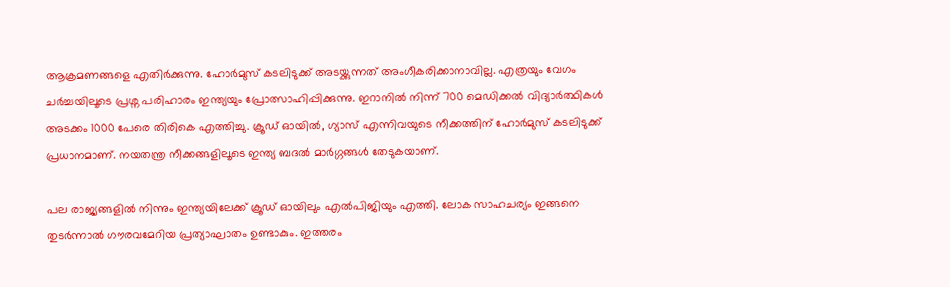ആക്രമണങ്ങളെ എതിർക്കുന്നു. ഹോർമുസ് കടലിടുക്ക് അടയ്ക്കുന്നത് അംഗീകരിക്കാനാവില്ല. എത്രയും വേഗം ചർച്ചയിലൂടെ പ്രശ്ന പരിഹാരം ഇന്ത്യയും പ്രോത്സാഹിപ്പിക്കുന്നു. ഇറാനിൽ നിന്ന് 700 മെഡിക്കൽ വിദ്യാർത്ഥികൾ അടക്കം 1000 പേരെ തിരികെ എത്തിച്ചു. ക്രൂഡ് ഓയിൽ, ഗ്യാസ് എന്നിവയുടെ നീക്കത്തിന് ഹോർമുസ് കടലിടുക്ക് പ്രധാനമാണ്. നയതന്ത്ര നീക്കങ്ങളിലൂടെ ഇന്ത്യ ബദൽ മാർഗ്ഗങ്ങൾ തേടുകയാണ്.

പല രാജ്യങ്ങളിൽ നിന്നും ഇന്ത്യയിലേക്ക് ക്രൂഡ് ഓയിലും എൽപിജിയും എത്തി. ലോക സാഹചര്യം ഇങ്ങനെ തുടർന്നാൽ ഗൗരവമേറിയ പ്രത്യാഘാതം ഉണ്ടാകും. ഇത്തരം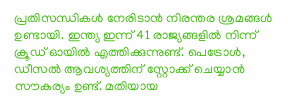പ്രതിസന്ധികൾ നേരിടാൻ നിരന്തര ശ്രമങ്ങൾ ഉണ്ടായി. ഇന്ത്യ ഇന്ന് 41 രാജ്യങ്ങളിൽ നിന്ന് ക്രൂഡ് ഓയിൽ എത്തിക്കുന്നുണ്ട്. പെട്രോൾ, ഡീസൽ ആവശ്യത്തിന് സ്റ്റോക്ക് ചെയ്യാൻ സൗകര്യം ഉണ്ട്. മതിയായ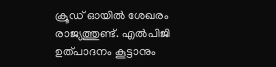ക്രൂഡ് ഓയിൽ ശേഖരം രാജ്യത്തുണ്ട്. എൽപിജി ഉത്പാദനം കൂട്ടാനും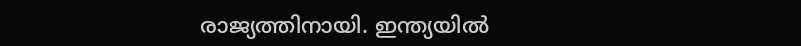രാജ്യത്തിനായി. ഇന്ത്യയിൽ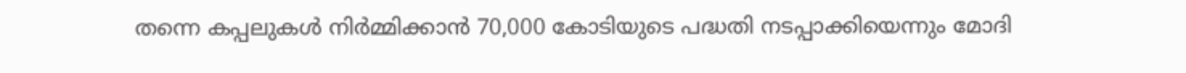തന്നെ കപ്പലുകൾ നിർമ്മിക്കാൻ 70,000 കോടിയുടെ പദ്ധതി നടപ്പാക്കിയെന്നും മോദി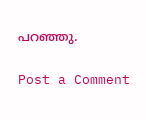പറഞ്ഞു.

Post a Comment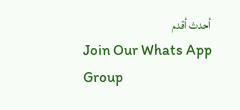أحدث أقدم
Join Our Whats App Group